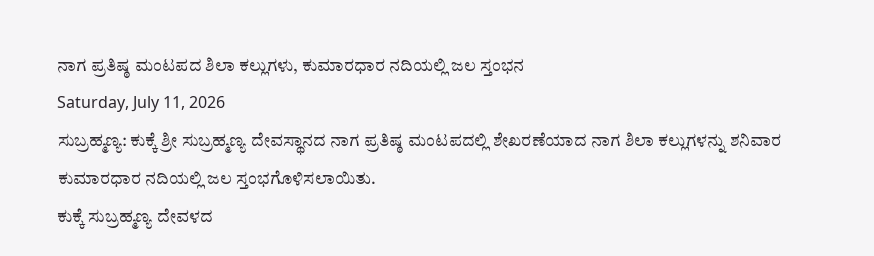ನಾಗ ಪ್ರತಿಷ್ಠ ಮಂಟಪದ ಶಿಲಾ ಕಲ್ಲುಗಳು, ಕುಮಾರಧಾರ ನದಿಯಲ್ಲಿ ಜಲ ಸ್ತಂಭನ
Saturday, July 11, 2026
ಸುಬ್ರಹ್ಮಣ್ಯ: ಕುಕ್ಕೆ ಶ್ರೀ ಸುಬ್ರಹ್ಮಣ್ಯ ದೇವಸ್ಥಾನದ ನಾಗ ಪ್ರತಿಷ್ಠ ಮಂಟಪದಲ್ಲಿ ಶೇಖರಣೆಯಾದ ನಾಗ ಶಿಲಾ ಕಲ್ಲುಗಳನ್ನು ಶನಿವಾರ ಕುಮಾರಧಾರ ನದಿಯಲ್ಲಿ ಜಲ ಸ್ತಂಭಗೊಳಿಸಲಾಯಿತು.
ಕುಕ್ಕೆ ಸುಬ್ರಹ್ಮಣ್ಯ ದೇವಳದ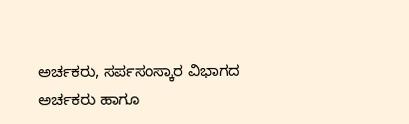ಅರ್ಚಕರು, ಸರ್ಪಸಂಸ್ಕಾರ ವಿಭಾಗದ ಅರ್ಚಕರು ಹಾಗೂ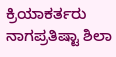ಕ್ರಿಯಾಕರ್ತರು ನಾಗಪ್ರತಿಷ್ಟಾ ಶಿಲಾ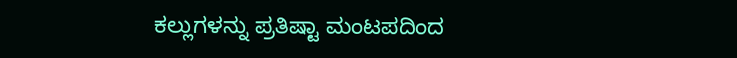ಕಲ್ಲುಗಳನ್ನು ಪ್ರತಿಷ್ಟಾ ಮಂಟಪದಿಂದ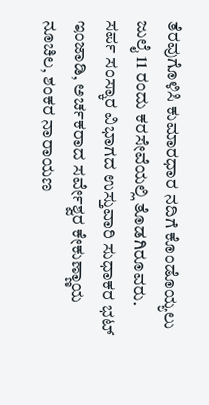ತೆರವುಗೊಳಿಸಿ ಕುಮಾರಧಾರ ನದಿಗೆ ಕೊಂಡೊಯ್ಯಲು ಜುಲೈ 11 ರಂದು ಕರಸೇವೆಯಲ್ಲಿ ತೊಡಗಿರೂವರು.
ಸರ್ಪ ಸಂಸ್ಕಾರ ವಿಭಾಗದ ಉಸ್ತುವಾರಿ ಸುಧಾಕರ ಭಟ್ ಇಂಜಾಡಿ, ಅರ್ಚಕರಾದ ಸರ್ವೇಶ್ವರ ಕೇಕುಣ್ಣಾಯ ನೂಚಿಲ, ಶಂಕರ ನಾರಾಯಣ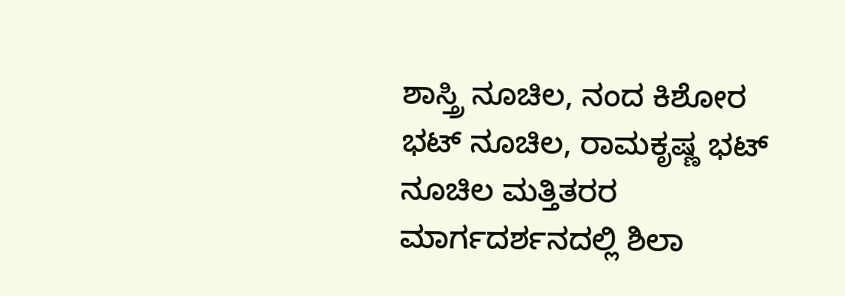ಶಾಸ್ತ್ರಿ ನೂಚಿಲ, ನಂದ ಕಿಶೋರ ಭಟ್ ನೂಚಿಲ, ರಾಮಕೃಷ್ಣ ಭಟ್ ನೂಚಿಲ ಮತ್ತಿತರರ ಮಾರ್ಗದರ್ಶನದಲ್ಲಿ ಶಿಲಾ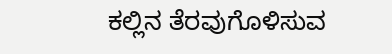ಕಲ್ಲಿನ ತೆರವುಗೊಳಿಸುವ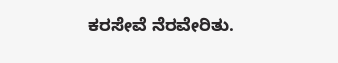ಕರಸೇವೆ ನೆರವೇರಿತು.